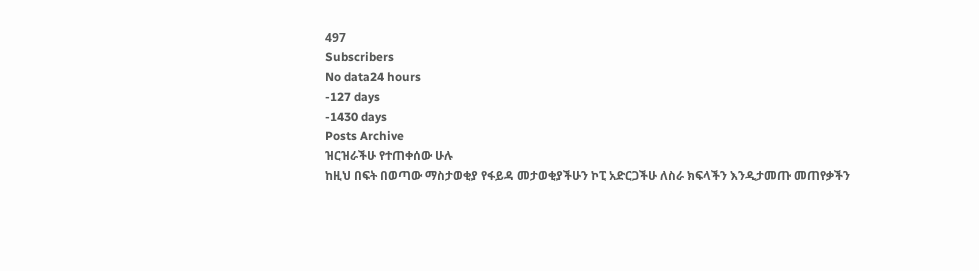497
Subscribers
No data24 hours
-127 days
-1430 days
Posts Archive
ዝርዝራችሁ የተጠቀሰው ሁሉ
ከዚህ በፍት በወጣው ማስታወቂያ የፋይዳ መታወቂያችሁን ኮፒ አድርጋችሁ ለስራ ክፍላችን እንዲታመጡ መጠየቃችን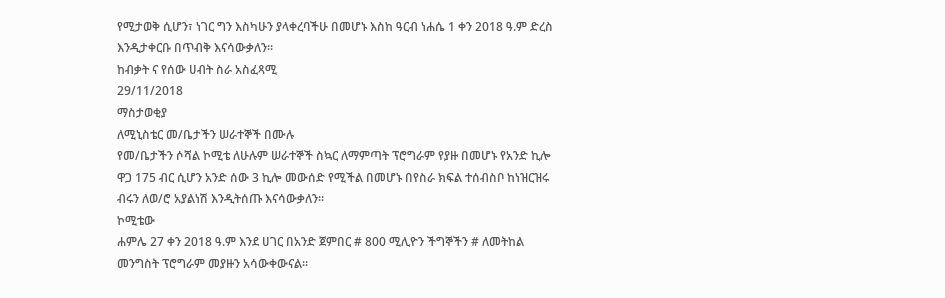የሚታወቅ ሲሆን፣ ነገር ግን እስካሁን ያላቀረባችሁ በመሆኑ እስከ ዓርብ ነሐሴ 1 ቀን 2018 ዓ.ም ድረስ እንዲታቀርቡ በጥብቅ እናሳውቃለን።
ከብቃት ና የሰው ሀብት ስራ አስፈጻሚ
29/11/2018
ማስታወቂያ
ለሚኒስቴር መ/ቤታችን ሠራተኞች በሙሉ
የመ/ቤታችን ሶሻል ኮሚቴ ለሁሉም ሠራተኞች ስኳር ለማምጣት ፕሮግራም የያዙ በመሆኑ የአንድ ኪሎ ዋጋ 175 ብር ሲሆን አንድ ሰው 3 ኪሎ መውሰድ የሚችል በመሆኑ በየስራ ክፍል ተሰብስቦ ከነዝርዝሩ ብሩን ለወ/ሮ አያልነሽ እንዲትሰጡ እናሳውቃለን።
ኮሚቴው
ሐምሌ 27 ቀን 2018 ዓ.ም እንደ ሀገር በአንድ ጀምበር # 800 ሚሊዮን ችግኞችን # ለመትከል መንግስት ፕሮግራም መያዙን አሳውቀውናል።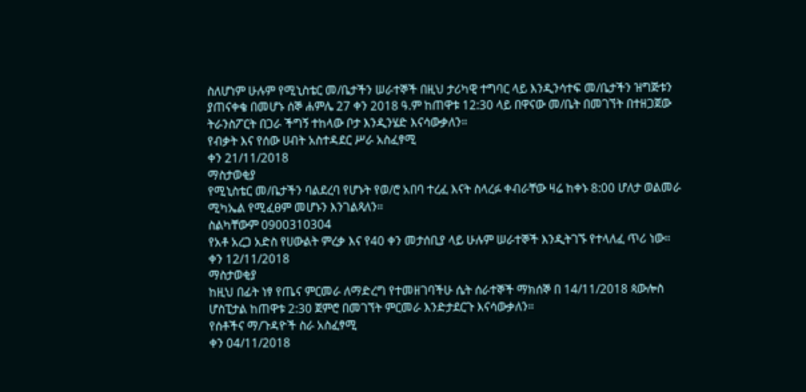ስለሆነም ሁሉም የሚኒስቴር መ/ቤታችን ሠራተኞች በዚህ ታሪካዊ ተግባር ላይ እንዲንሳተፍ መ/ቤታችን ዝግጅቱን ያጠናቀቄ በመሆኑ ሰኞ ሐምሌ 27 ቀን 2018 ዓ.ም ከጠዋቱ 12:30 ላይ በዋናው መ/ቤት በመገኘት በተዘጋጀው ትራንስፖርት በጋራ ችግኝ ተከላው ቦታ እንዲንሄድ እናሳውቃለን።
የብቃት እና የሰው ሀብት አስተዳደር ሥራ አስፈፃሚ
ቀን 21/11/2018
ማስታወቂያ
የሚኒስቴር መ/ቤታችን ባልደረባ የሆኑት የወ/ሮ አበባ ተረፈ እናት ስላረፉ ቀብራቸው ዛሬ ከቀኑ 8:00 ሆለታ ወልመራ ሚካኤል የሚፈፀም መሆኑን እንገልጻለን።
ስልካቸውም 0900310304
የአቶ አረጋ አድስ የሀውልት ምረቃ እና የ40 ቀን መታሰቢያ ላይ ሁሉም ሠራተኞች እንዲትገኙ የተላለፈ ጥሪ ነው።
ቀን 12/11/2018
ማስታወቂያ
ከዚህ በፊት ነፃ የጤና ምርመራ ለማድረግ የተመዘገባችሁ ሴት ሰራተኞች ማክሰኞ በ 14/11/2018 ጳውሎስ ሆስፒታል ከጠዋቱ 2:30 ጀምሮ በመገኘት ምርመራ እንድታደርጉ እናሳውቃለን።
የሰቶችና ማ/ጉዳዮች ስራ አስፈፃሚ
ቀን 04/11/2018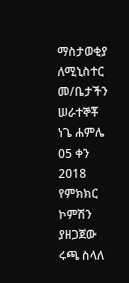ማስታወቂያ
ለሚኒስተር መ/ቤታችን ሠራተኞቾ
ነጌ ሐምሌ 05 ቀን 2018 የምክክር ኮምሽን ያዘጋጀው ሩጫ ስላለ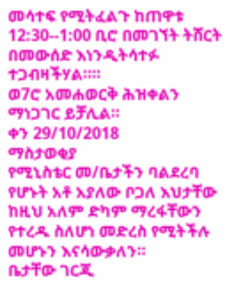መሳተፍ የሚትፈልጉ ከጠዋቱ 12:30--1:00 ቢሮ በመገኘት ትሸርት በመውሰድ እነንዲትሳተፉ ተጋብዛችሃል።።
ወ7ሮ አመሐወርቅ ሕዝቀልን ማነጋገር ይቻሊል።
ቀን 29/10/2018
ማስታወቂያ
የሚኒስቴር መ/ቤታችን ባልደረባ የሆኑት አቶ አያለው ቦጋለ እህታቸው ከዚህ አለም ድካም ማረፋቸውን የተረዱ ስለሆነ መድረስ የሚትችሉ መሆኑን እናሳውቃለን።
ቤታቸው ገርጂ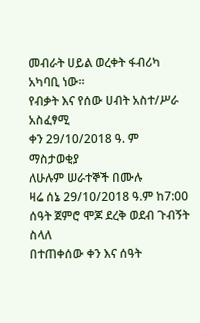መብራት ሀይል ወረቀት ፋብሪካ አካባቢ ነው።
የብቃት እና የሰው ሀብት አስተ/ሥራ አስፈፃሚ
ቀን 29/10/2018 ዓ. ም
ማስታወቂያ
ለሁሉም ሠራተኞች በሙሉ
ዛሬ ሰኔ 29/10/2018 ዓ.ም ከ7:00 ሰዓት ጀምሮ ሞጆ ደረቅ ወደብ ጉብኝት ስላለ
በተጠቀሰው ቀን እና ሰዓት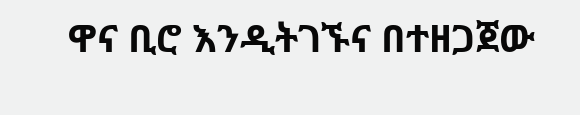ዋና ቢሮ እንዲትገኙና በተዘጋጀው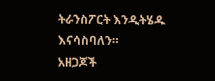ትራንስፖርት እንዲትሄዱ እናሳስባለን።
አዘጋጆች